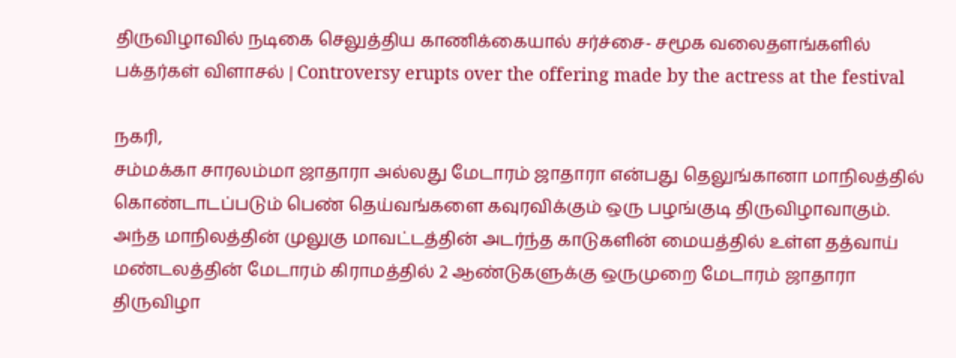திருவிழாவில் நடிகை செலுத்திய காணிக்கையால் சர்ச்சை- சமூக வலைதளங்களில் பக்தர்கள் விளாசல் | Controversy erupts over the offering made by the actress at the festival

நகரி,
சம்மக்கா சாரலம்மா ஜாதாரா அல்லது மேடாரம் ஜாதாரா என்பது தெலுங்கானா மாநிலத்தில் கொண்டாடப்படும் பெண் தெய்வங்களை கவுரவிக்கும் ஒரு பழங்குடி திருவிழாவாகும். அந்த மாநிலத்தின் முலுகு மாவட்டத்தின் அடர்ந்த காடுகளின் மையத்தில் உள்ள தத்வாய் மண்டலத்தின் மேடாரம் கிராமத்தில் 2 ஆண்டுகளுக்கு ஒருமுறை மேடாரம் ஜாதாரா திருவிழா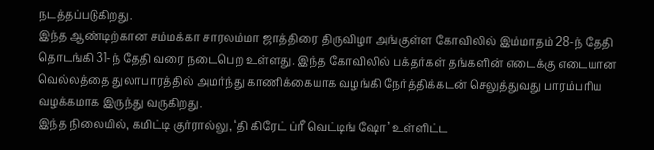நடத்தப்படுகிறது.
இந்த ஆண்டிற்கான சம்மக்கா சாரலம்மா ஜாத்திரை திருவிழா அங்குள்ள கோவிலில் இம்மாதம் 28-ந் தேதி தொடங்கி 31-ந் தேதி வரை நடைபெற உள்ளது. இந்த கோவிலில் பக்தர்கள் தங்களின் எடைக்கு எடையான வெல்லத்தை துலாபாரத்தில் அமர்ந்து காணிக்கையாக வழங்கி நேர்த்திக்கடன் செலுத்துவது பாரம்பரிய வழக்கமாக இருந்து வருகிறது.
இந்த நிலையில், கமிட்டி குர்ரால்லு, ‘தி கிரேட் ப்ரீ வெட்டிங் ஷோ’ உள்ளிட்ட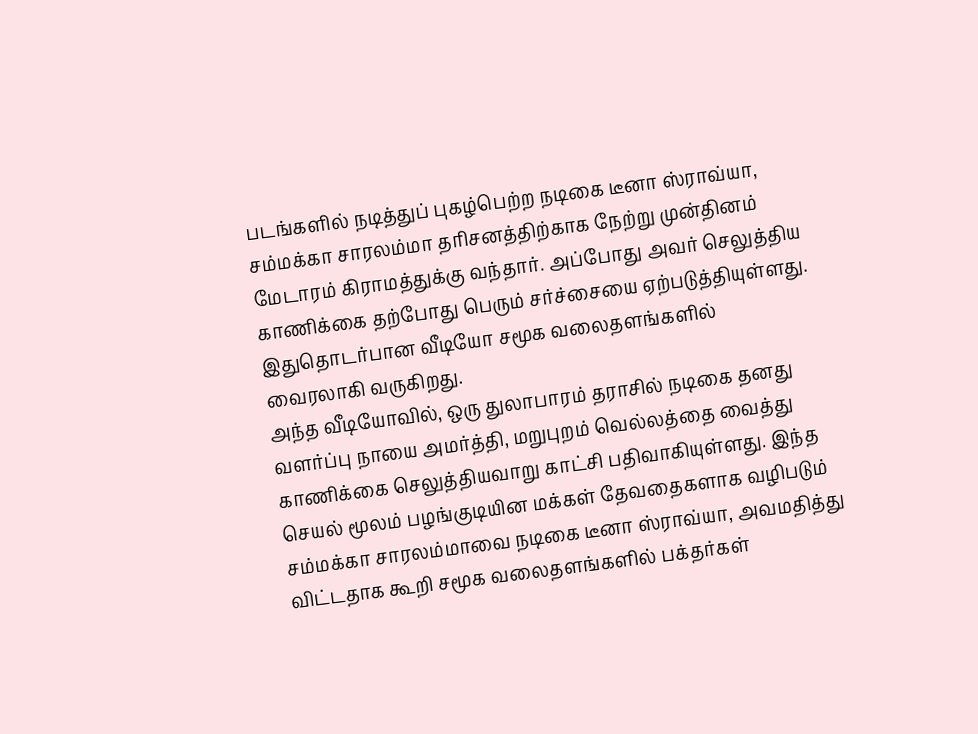படங்களில் நடித்துப் புகழ்பெற்ற நடிகை டீனா ஸ்ராவ்யா, சம்மக்கா சாரலம்மா தரிசனத்திற்காக நேற்று முன்தினம் மேடாரம் கிராமத்துக்கு வந்தார். அப்போது அவர் செலுத்திய காணிக்கை தற்போது பெரும் சர்ச்சையை ஏற்படுத்தியுள்ளது. இதுதொடர்பான வீடியோ சமூக வலைதளங்களில் வைரலாகி வருகிறது.
அந்த வீடியோவில், ஒரு துலாபாரம் தராசில் நடிகை தனது வளர்ப்பு நாயை அமர்த்தி, மறுபுறம் வெல்லத்தை வைத்து காணிக்கை செலுத்தியவாறு காட்சி பதிவாகியுள்ளது. இந்த செயல் மூலம் பழங்குடியின மக்கள் தேவதைகளாக வழிபடும் சம்மக்கா சாரலம்மாவை நடிகை டீனா ஸ்ராவ்யா, அவமதித்து விட்டதாக கூறி சமூக வலைதளங்களில் பக்தர்கள்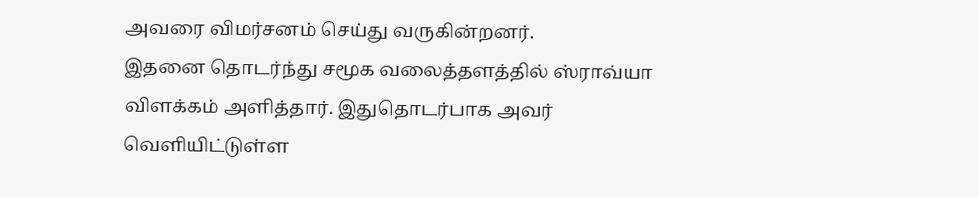அவரை விமர்சனம் செய்து வருகின்றனர்.
இதனை தொடர்ந்து சமூக வலைத்தளத்தில் ஸ்ராவ்யா விளக்கம் அளித்தார். இதுதொடர்பாக அவர் வெளியிட்டுள்ள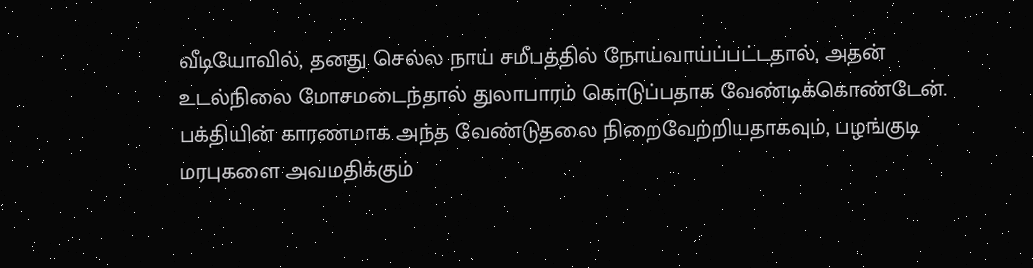வீடியோவில், தனது செல்ல நாய் சமீபத்தில் நோய்வாய்ப்பட்டதால், அதன் உடல்நிலை மோசமடைந்தால் துலாபாரம் கொடுப்பதாக வேண்டிக்கொண்டேன். பக்தியின் காரணமாக அந்த வேண்டுதலை நிறைவேற்றியதாகவும், பழங்குடி மரபுகளை அவமதிக்கும்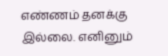எண்ணம் தனக்கு இல்லை. எனினும்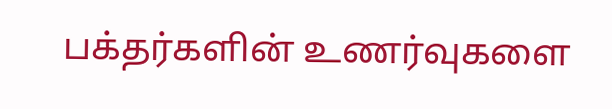பக்தர்களின் உணர்வுகளை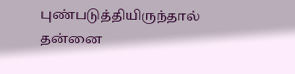புண்படுத்தியிருந்தால் தன்னை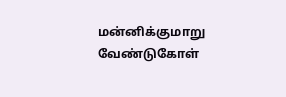மன்னிக்குமாறு வேண்டுகோள்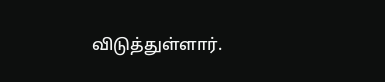விடுத்துள்ளார்.